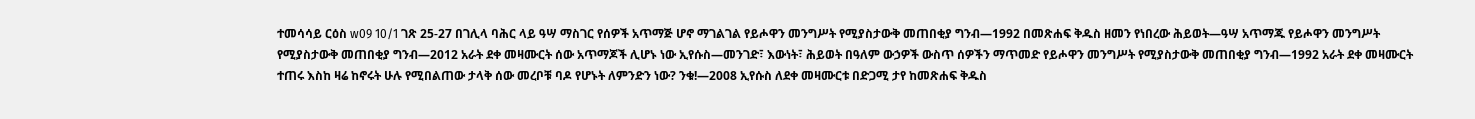ተመሳሳይ ርዕስ w09 10/1 ገጽ 25-27 በገሊላ ባሕር ላይ ዓሣ ማስገር የሰዎች አጥማጅ ሆኖ ማገልገል የይሖዋን መንግሥት የሚያስታውቅ መጠበቂያ ግንብ—1992 በመጽሐፍ ቅዱስ ዘመን የነበረው ሕይወት—ዓሣ አጥማጁ የይሖዋን መንግሥት የሚያስታውቅ መጠበቂያ ግንብ—2012 አራት ደቀ መዛሙርት ሰው አጥማጆች ሊሆኑ ነው ኢየሱስ—መንገድ፣ እውነት፣ ሕይወት በዓለም ውኃዎች ውስጥ ሰዎችን ማጥመድ የይሖዋን መንግሥት የሚያስታውቅ መጠበቂያ ግንብ—1992 አራት ደቀ መዛሙርት ተጠሩ እስከ ዛሬ ከኖሩት ሁሉ የሚበልጠው ታላቅ ሰው መረቦቹ ባዶ የሆኑት ለምንድን ነው? ንቁ!—2008 ኢየሱስ ለደቀ መዛሙርቱ በድጋሚ ታየ ከመጽሐፍ ቅዱስ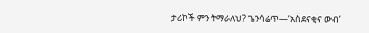ታሪኮች ምን ትማራለህ? ጌንሳሬጥ—‘አስደናቂና ውብ’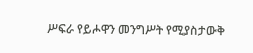ሥፍራ የይሖዋን መንግሥት የሚያስታውቅ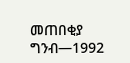መጠበቂያ ግንብ—1992